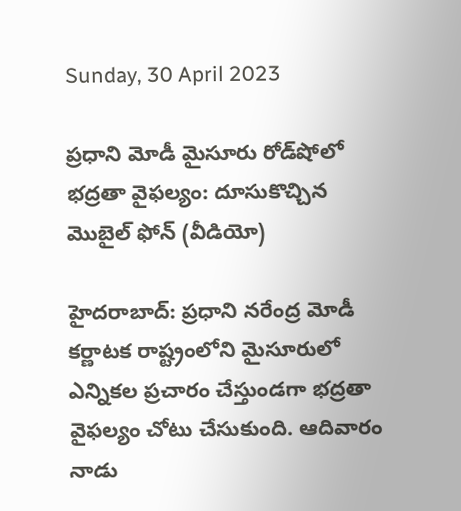Sunday, 30 April 2023

ప్రధాని మోడీ మైసూరు రోడ్‌షోలో భద్రతా వైఫల్యం: దూసుకొచ్చిన మొబైల్ ఫోన్ (వీడియో)

హైదరాబాద్: ప్రధాని నరేంద్ర మోడీ కర్ణాటక రాష్ట్రంలోని మైసూరులో ఎన్నికల ప్రచారం చేస్తుండగా భద్రతా వైఫల్యం చోటు చేసుకుంది. ఆదివారం నాడు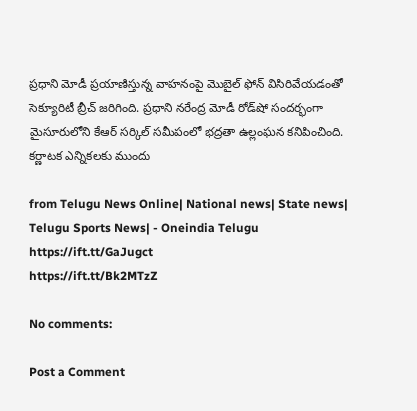ప్రధాని మోడీ ప్రయాణిస్తున్న వాహనంపై మొబైల్ ఫోన్ విసిరివేయడంతో సెక్యూరిటీ బ్రీచ్ జరిగింది. ప్రధాని నరేంద్ర మోడీ రోడ్‌షో సందర్భంగా మైసూరులోని కేఆర్ సర్కిల్ సమీపంలో భద్రతా ఉల్లంఘన కనిపించింది. కర్ణాటక ఎన్నికలకు ముందు

from Telugu News Online| National news| State news| Telugu Sports News| - Oneindia Telugu https://ift.tt/GaJugct
https://ift.tt/Bk2MTzZ

No comments:

Post a Comment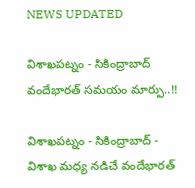NEWS UPDATED

విశాఖపట్నం - సికింద్రాబాద్ వందేభారత్ సమయం మార్పు..!!

విశాఖపట్నం - సికింద్రాబాద్ - విశాఖ మధ్య నడిచే వందేభారత్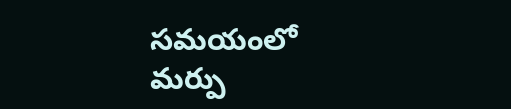సమయంలో మర్పు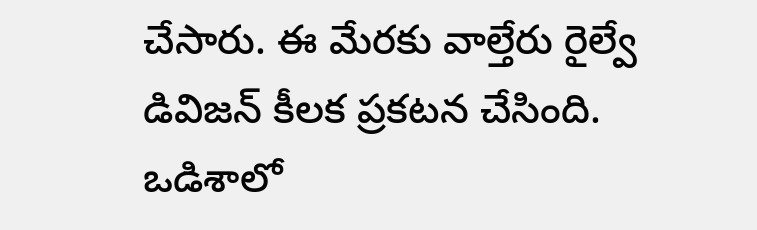చేసారు. ఈ మేరకు వాల్తేరు రైల్వే డివిజన్ కీలక ప్రకటన చేసింది. ఒడిశాలో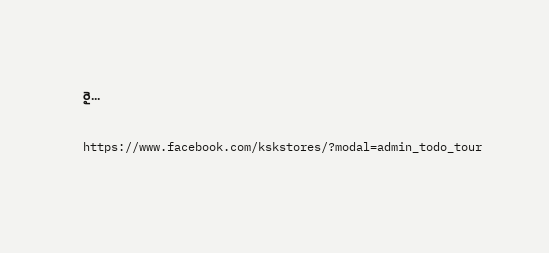రై...

https://www.facebook.com/kskstores/?modal=admin_todo_tour